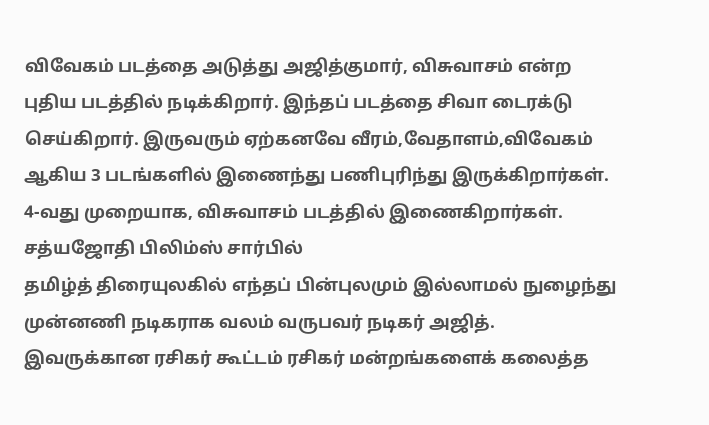விவேகம் படத்தை அடுத்து அஜித்குமார், விசுவாசம் என்ற புதிய படத்தில் நடிக்கிறார். இந்தப் படத்தை சிவா டைரக்டு செய்கிறார். இருவரும் ஏற்கனவே வீரம்,வேதாளம்,விவேகம் ஆகிய 3 படங்களில் இணைந்து பணிபுரிந்து இருக்கிறார்கள். 4-வது முறையாக, விசுவாசம் படத்தில் இணைகிறார்கள். சத்யஜோதி பிலிம்ஸ் சார்பில்
தமிழ்த் திரையுலகில் எந்தப் பின்புலமும் இல்லாமல் நுழைந்து முன்னணி நடிகராக வலம் வருபவர் நடிகர் அஜித். இவருக்கான ரசிகர் கூட்டம் ரசிகர் மன்றங்களைக் கலைத்த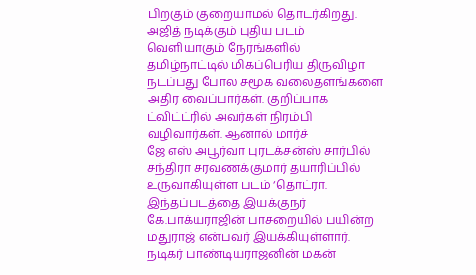பிறகும் குறையாமல் தொடர்கிறது. அஜித் நடிக்கும் புதிய படம் வெளியாகும் நேரங்களில் தமிழ்நாட்டில் மிகப்பெரிய திருவிழா நடப்பது போல சமூக வலைதளங்களை அதிர வைப்பார்கள். குறிப்பாக ட்விட்ட்ரில் அவர்கள் நிரம்பி வழிவார்கள். ஆனால் மார்ச்
ஜே எஸ் அபூர்வா புரடக்சன்ஸ் சார்பில் சந்திரா சரவணக்குமார் தயாரிப்பில் உருவாகியுள்ள படம் ‘தொட்ரா. இந்தப்படத்தை இயக்குநர் கே.பாக்யராஜின் பாசறையில் பயின்ற மதுராஜ் என்பவர் இயக்கியுள்ளார். நடிகர் பாண்டியராஜனின் மகன்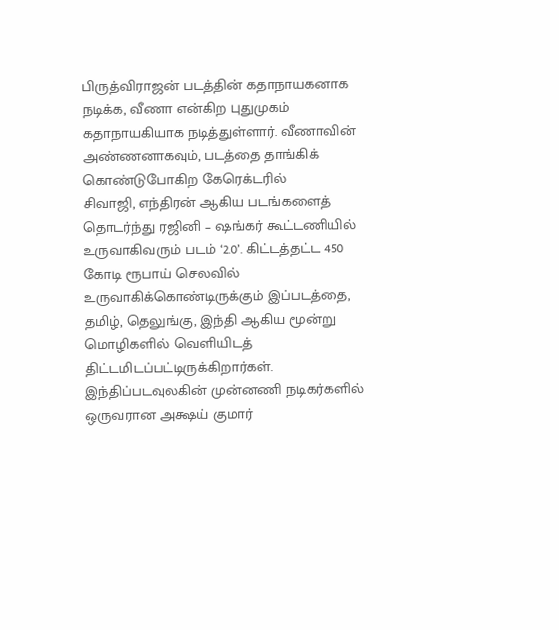பிருத்விராஜன் படத்தின் கதாநாயகனாக நடிக்க, வீணா என்கிற புதுமுகம் கதாநாயகியாக நடித்துள்ளார். வீணாவின் அண்ணனாகவும், படத்தை தாங்கிக் கொண்டுபோகிற கேரெக்டரில்
சிவாஜி, எந்திரன் ஆகிய படங்களைத் தொடர்ந்து ரஜினி – ஷங்கர் கூட்டணியில் உருவாகிவரும் படம் ‘2.0’. கிட்டத்தட்ட 450 கோடி ரூபாய் செலவில் உருவாகிக்கொண்டிருக்கும் இப்படத்தை, தமிழ், தெலுங்கு, இந்தி ஆகிய மூன்று மொழிகளில் வெளியிடத் திட்டமிடப்பட்டிருக்கிறார்கள். இந்திப்படவுலகின் முன்னணி நடிகர்களில் ஒருவரான அக்ஷய் குமார்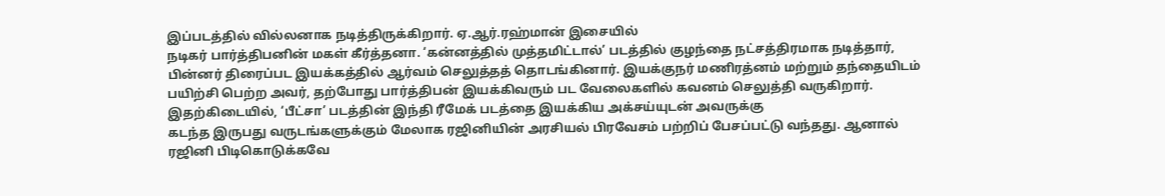இப்படத்தில் வில்லனாக நடித்திருக்கிறார். ஏ.ஆர்.ரஹ்மான் இசையில்
நடிகர் பார்த்திபனின் மகள் கீர்த்தனா. ‘கன்னத்தில் முத்தமிட்டால்’ படத்தில் குழந்தை நட்சத்திரமாக நடித்தார், பின்னர் திரைப்பட இயக்கத்தில் ஆர்வம் செலுத்தத் தொடங்கினார். இயக்குநர் மணிரத்னம் மற்றும் தந்தையிடம் பயிற்சி பெற்ற அவர், தற்போது பார்த்திபன் இயக்கிவரும் பட வேலைகளில் கவனம் செலுத்தி வருகிறார். இதற்கிடையில், ‘பீட்சா’ படத்தின் இந்தி ரீமேக் படத்தை இயக்கிய அக்சய்யுடன் அவருக்கு
கடந்த இருபது வருடங்களுக்கும் மேலாக ரஜினியின் அரசியல் பிரவேசம் பற்றிப் பேசப்பட்டு வந்தது. ஆனால் ரஜினி பிடிகொடுக்கவே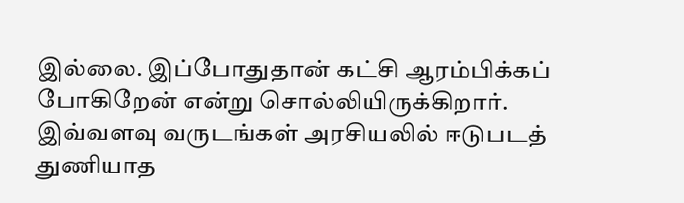இல்லை. இப்போதுதான் கட்சி ஆரம்பிக்கப் போகிறேன் என்று சொல்லியிருக்கிறார். இவ்வளவு வருடங்கள் அரசியலில் ஈடுபடத் துணியாத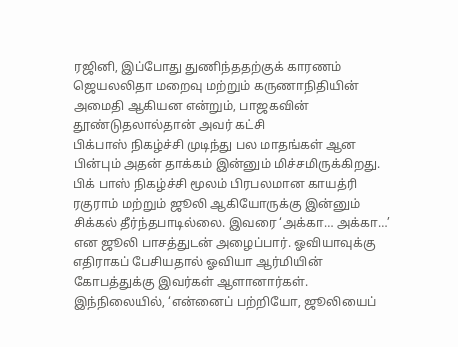ரஜினி, இப்போது துணிந்ததற்குக் காரணம் ஜெயலலிதா மறைவு மற்றும் கருணாநிதியின் அமைதி ஆகியன என்றும், பாஜகவின் தூண்டுதலால்தான் அவர் கட்சி
பிக்பாஸ் நிகழ்ச்சி முடிந்து பல மாதங்கள் ஆன பின்பும் அதன் தாக்கம் இன்னும் மிச்சமிருக்கிறது. பிக் பாஸ் நிகழ்ச்சி மூலம் பிரபலமான காயத்ரி ரகுராம் மற்றும் ஜூலி ஆகியோருக்கு இன்னும் சிக்கல் தீர்ந்தபாடில்லை. இவரை ‘அக்கா… அக்கா…’ என ஜூலி பாசத்துடன் அழைப்பார். ஓவியாவுக்கு எதிராகப் பேசியதால் ஓவியா ஆர்மியின் கோபத்துக்கு இவர்கள் ஆளானார்கள். இந்நிலையில், ‘என்னைப் பற்றியோ, ஜூலியைப்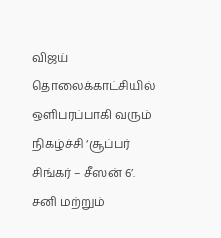விஜய் தொலைக்காட்சியில் ஒளிபரப்பாகி வரும் நிகழ்ச்சி ‘சூப்பர் சிங்கர் – சீஸன் 6’. சனி மற்றும்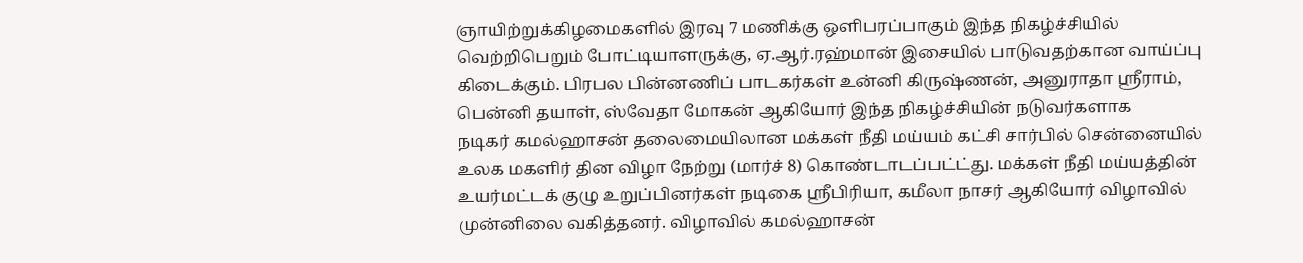ஞாயிற்றுக்கிழமைகளில் இரவு 7 மணிக்கு ஒளிபரப்பாகும் இந்த நிகழ்ச்சியில் வெற்றிபெறும் போட்டியாளருக்கு, ஏ.ஆர்.ரஹ்மான் இசையில் பாடுவதற்கான வாய்ப்பு கிடைக்கும். பிரபல பின்னணிப் பாடகர்கள் உன்னி கிருஷ்ணன், அனுராதா ஸ்ரீராம், பென்னி தயாள், ஸ்வேதா மோகன் ஆகியோர் இந்த நிகழ்ச்சியின் நடுவர்களாக
நடிகர் கமல்ஹாசன் தலைமையிலான மக்கள் நீதி மய்யம் கட்சி சார்பில் சென்னையில் உலக மகளிர் தின விழா நேற்று (மார்ச் 8) கொண்டாடப்பட்ட்து. மக்கள் நீதி மய்யத்தின் உயர்மட்டக் குழு உறுப்பினர்கள் நடிகை ஸ்ரீபிரியா, கமீலா நாசர் ஆகியோர் விழாவில் முன்னிலை வகித்தனர். விழாவில் கமல்ஹாசன்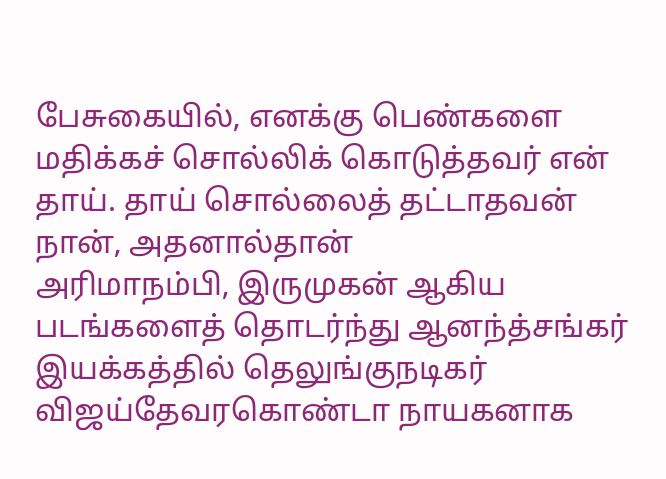பேசுகையில், எனக்கு பெண்களை மதிக்கச் சொல்லிக் கொடுத்தவர் என் தாய். தாய் சொல்லைத் தட்டாதவன் நான், அதனால்தான்
அரிமாநம்பி, இருமுகன் ஆகிய படங்களைத் தொடர்ந்து ஆனந்த்சங்கர் இயக்கத்தில் தெலுங்குநடிகர் விஜய்தேவரகொண்டா நாயகனாக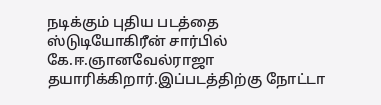நடிக்கும் புதிய படத்தை ஸ்டுடியோகிரீன் சார்பில் கே.ஈ.ஞானவேல்ராஜா தயாரிக்கிறார்.இப்படத்திற்கு நோட்டா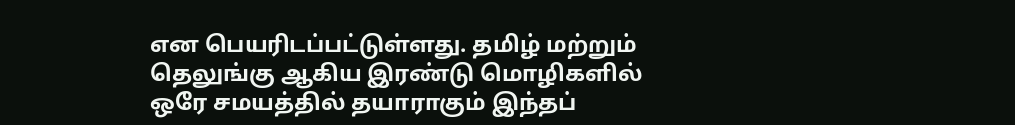என பெயரிடப்பட்டுள்ளது. தமிழ் மற்றும் தெலுங்கு ஆகிய இரண்டு மொழிகளில் ஒரே சமயத்தில் தயாராகும் இந்தப்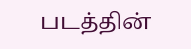படத்தின்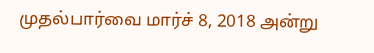முதல்பார்வை மார்ச் 8, 2018 அன்று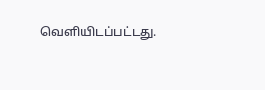வெளியிடப்பட்டது.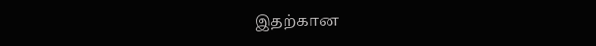இதற்கான